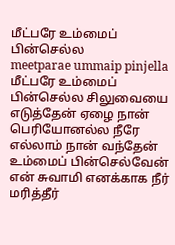மீட்பரே உம்மைப் பின்செல்ல
meetparae ummaip pinjella
மீட்பரே உம்மைப் பின்செல்ல சிலுவையை எடுத்தேன் ஏழை நான் பெரியோனல்ல நீரே எல்லாம் நான் வந்தேன்
உம்மைப் பின்செல்வேன் என் சுவாமி எனக்காக நீர் மரித்தீர்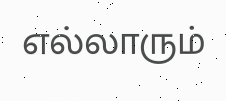எல்லாரும்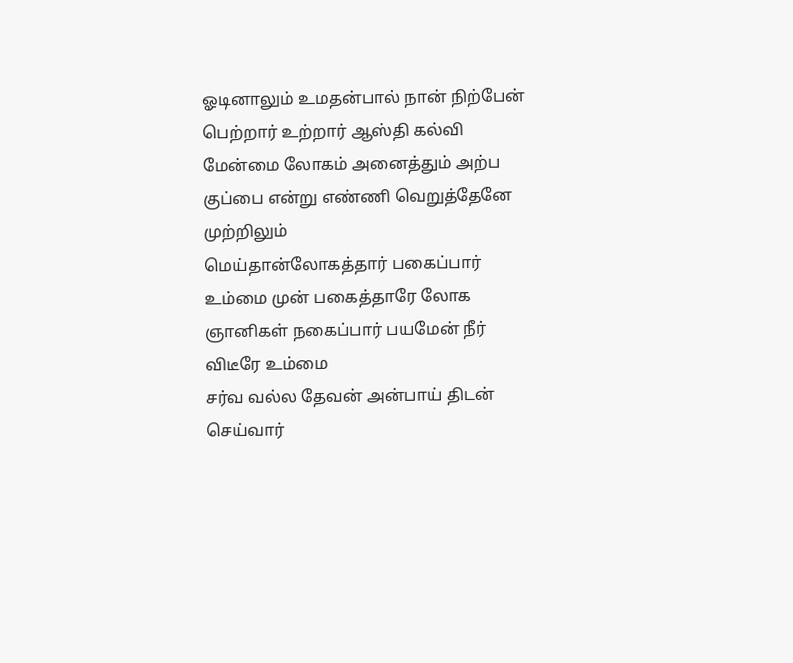ஓடினாலும் உமதன்பால் நான் நிற்பேன்
பெற்றார் உற்றார் ஆஸ்தி கல்வி மேன்மை லோகம் அனைத்தும் அற்ப குப்பை என்று எண்ணி வெறுத்தேனே முற்றிலும்
மெய்தான்லோகத்தார் பகைப்பார் உம்மை முன் பகைத்தாரே லோக ஞானிகள் நகைப்பார் பயமேன் நீர் விடீரே உம்மை
சர்வ வல்ல தேவன் அன்பாய் திடன் செய்வார்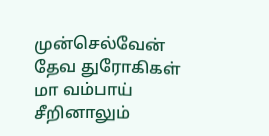முன்செல்வேன் தேவ துரோகிகள் மா வம்பாய் சீறினாலும்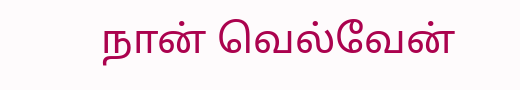நான் வெல்வேன்